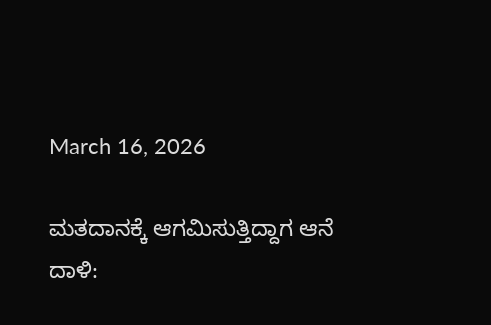March 16, 2026

ಮತದಾನಕ್ಕೆ ಆಗಮಿಸುತ್ತಿದ್ದಾಗ ಆನೆ ದಾಳಿ: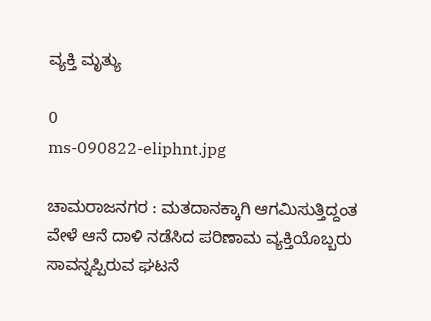ವ್ಯಕ್ತಿ ಮೃತ್ಯು

0
ms-090822-eliphnt.jpg

ಚಾಮರಾಜನಗರ : ಮತದಾನಕ್ಕಾಗಿ ಆಗಮಿಸುತ್ತಿದ್ದಂತ ವೇಳೆ ಆನೆ ದಾಳಿ ನಡೆಸಿದ ಪರಿಣಾಮ ವ್ಯಕ್ತಿಯೊಬ್ಬರು ಸಾವನ್ನಪ್ಪಿರುವ ಘಟನೆ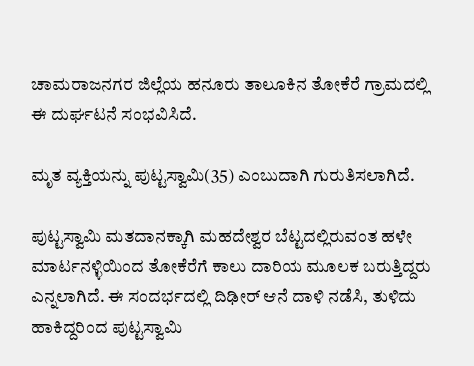ಚಾಮರಾಜನಗರ ಜಿಲ್ಲೆಯ ಹನೂರು ತಾಲೂಕಿನ ತೋಕೆರೆ ಗ್ರಾಮದಲ್ಲಿ ಈ ದುರ್ಘಟನೆ ಸಂಭವಿಸಿದೆ.

ಮೃತ ವ್ಯಕ್ತಿಯನ್ನು ಪುಟ್ಟಸ್ವಾಮಿ(35) ಎಂಬುದಾಗಿ ಗುರುತಿಸಲಾಗಿದೆ.

ಪುಟ್ಟಸ್ವಾಮಿ ಮತದಾನಕ್ಕಾಗಿ ಮಹದೇಶ್ವರ ಬೆಟ್ಟದಲ್ಲಿರುವಂತ ಹಳೇ ಮಾರ್ಟನಳ್ಳಿಯಿಂದ ತೋಕೆರೆಗೆ ಕಾಲು ದಾರಿಯ ಮೂಲಕ ಬರುತ್ತಿದ್ದರು ಎನ್ನಲಾಗಿದೆ. ಈ ಸಂದರ್ಭದಲ್ಲಿ ದಿಢೀರ್ ಆನೆ ದಾಳಿ ನಡೆಸಿ, ತುಳಿದು ಹಾಕಿದ್ದರಿಂದ ಪುಟ್ಟಸ್ವಾಮಿ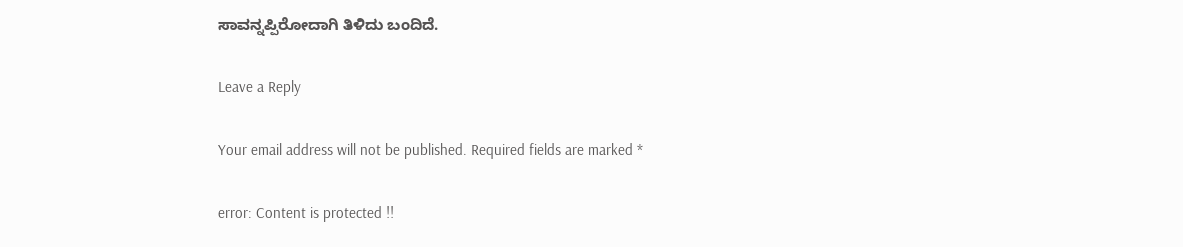ಸಾವನ್ನಪ್ಪಿರೋದಾಗಿ ತಿಳಿದು ಬಂದಿದೆ.

Leave a Reply

Your email address will not be published. Required fields are marked *

error: Content is protected !!